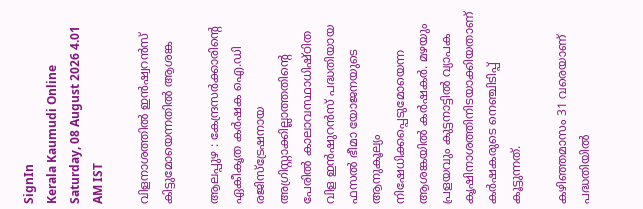SignIn
Kerala Kaumudi Online
Saturday, 08 August 2026 4.01 AM IST

വിളനാശത്തിൽ ഇൻഷ്വറൻസ് കിട്ടുമോയെന്നതിൽ ആശങ്ക

ആലപ്പുഴ : കേന്ദ്രസർക്കാരിന്റെ ഏകീകൃത കർഷക ഐ.ഡി രജിസ്ട്രേഷനായ അഗ്രിസ്റ്റാക്കില്ലാത്തതിന്റെ പേരിൽ കാലാവസ്ഥാധിഷ്ഠിത വിള ഇൻഷുറൻസ് പദ്ധതിയായ ഫസൽ ഭീമാ യോജനയുടെ ആനുകൂല്യം നിഷേധിക്കപ്പെടുമോയെന്ന ആശങ്കയിൽ കർഷകർ. മഴയും പ്രളയവും കുട്ടനാട്ടിൽ വ്യാപക കൃഷിനാശത്തിനിടയാക്കിയതാണ് കർഷകരുടെ നെഞ്ചിടിപ്പ് കൂട്ടുന്നത്.

കഴിഞ്ഞമാസം 31 വരെയാണ് പദ്ധതിയിൽ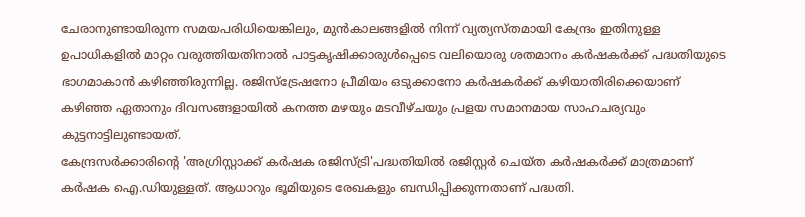ചേരാനുണ്ടായിരുന്ന സമയപരിധിയെങ്കിലും, മുൻകാലങ്ങളിൽ നിന്ന് വ്യത്യസ്തമായി കേന്ദ്രം ഇതിനുള്ള ഉപാധികളിൽ മാറ്റം വരുത്തിയതിനാൽ പാട്ടകൃഷിക്കാരുൾപ്പെടെ വലിയൊരു ശതമാനം കർഷകർക്ക് പദ്ധതിയുടെ ഭാഗമാകാൻ കഴിഞ്ഞിരുന്നില്ല. രജിസ്ട്രേഷനോ പ്രീമിയം ഒടുക്കാനോ കർഷകർക്ക് കഴിയാതിരിക്കെയാണ് കഴിഞ്ഞ ഏതാനും ദിവസങ്ങളായിൽ കനത്ത മഴയും മടവീഴ്ചയും പ്രളയ സമാനമായ സാഹചര്യവും കുട്ടനാട്ടിലുണ്ടായത്.
കേന്ദ്രസർക്കാരിന്റെ 'അഗ്രിസ്റ്റാക്ക് കർഷക രജിസ്ട്രി'പദ്ധതിയിൽ രജിസ്റ്റർ ചെയ്ത കർഷകർക്ക് മാത്രമാണ് കർഷക ഐ.ഡിയുള്ളത്. ആധാറും ഭൂമിയുടെ രേഖകളും ബന്ധിപ്പിക്കുന്നതാണ് പദ്ധതി.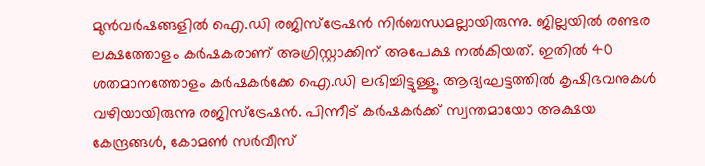മുൻവർഷങ്ങളിൽ ഐ.ഡി രജിസ്ട്രേഷൻ നിർബന്ധമല്ലായിരുന്നു. ജില്ലയിൽ രണ്ടര ലക്ഷത്തോളം കർഷകരാണ് അഗ്രിസ്റ്റാക്കിന് അപേക്ഷ നൽകിയത്. ഇതിൽ 40 ശതമാനത്തോളം കർഷകർക്കേ ഐ.ഡി ലഭിച്ചിട്ടുള്ളൂ. ആദ്യഘട്ടത്തിൽ കൃഷിഭവനുകൾ വഴിയായിരുന്നു രജിസ്‌ട്രേഷൻ. പിന്നീട് കർഷകർക്ക് സ്വന്തമായോ അക്ഷയ കേന്ദ്രങ്ങൾ, കോമൺ സർവീസ്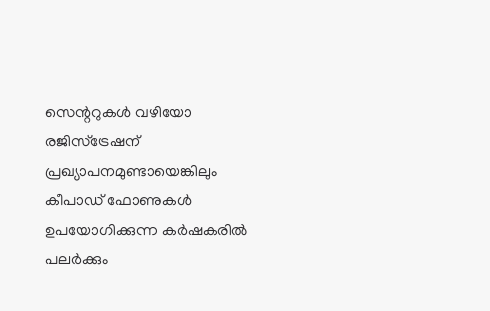സെന്ററുകൾ വഴിയോ രജിസ്ട്രേഷന് പ്രഖ്യാപനമുണ്ടായെങ്കിലും കീപാഡ് ഫോണുകൾ ഉപയോഗിക്കുന്ന കർഷകരിൽ പലർക്കും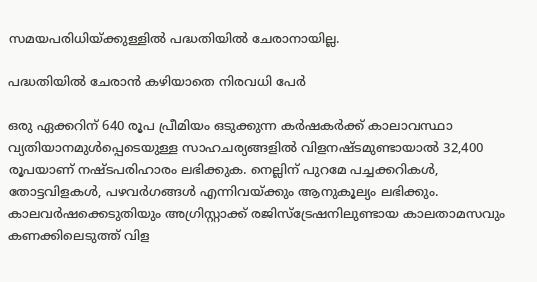സമയപരിധിയ്ക്കുള്ളിൽ പദ്ധതിയിൽ ചേരാനായില്ല.

പദ്ധതിയിൽ ചേരാൻ കഴിയാതെ നിരവധി പേർ

ഒരു ഏക്കറിന് 640 രൂപ പ്രീമിയം ഒടുക്കുന്ന കർഷകർക്ക് കാലാവസ്ഥാ വ്യതിയാനമുൾപ്പെടെയുള്ള സാഹചര്യങ്ങളിൽ വിളനഷ്ടമുണ്ടായാൽ 32,400 രൂപയാണ് നഷ്ടപരിഹാരം ലഭിക്കുക. നെല്ലിന് പുറമേ പച്ചക്കറികൾ, തോട്ടവിളകൾ, പഴവർഗങ്ങൾ എന്നിവയ്ക്കും ആനുകൂല്യം ലഭിക്കും. കാലവർഷക്കെടുതിയും അഗ്രിസ്റ്റാക്ക് രജിസ്ട്രേഷനിലുണ്ടായ കാലതാമസവും കണക്കിലെടുത്ത് വിള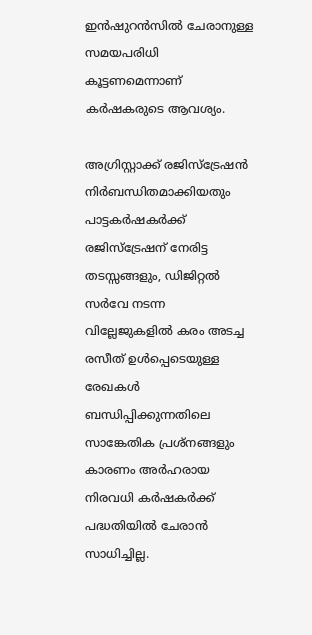ഇൻഷുറൻസിൽ ചേരാനുള്ള സമയപരിധി കൂട്ടണമെന്നാണ് കർഷകരുടെ ആവശ്യം.

അഗ്രിസ്റ്റാക്ക് രജിസ്ട്രേഷൻ നിർബന്ധിതമാക്കിയതും പാട്ടകർഷകർക്ക് രജിസ്ട്രേഷന് നേരിട്ട തടസ്സങ്ങളും, ഡിജിറ്റൽ സർവേ നടന്ന വില്ലേജുകളിൽ കരം അടച്ച രസീത് ഉൾപ്പെടെയുള്ള രേഖകൾ ബന്ധിപ്പിക്കുന്നതിലെ സാങ്കേതിക പ്രശ്നങ്ങളും കാരണം അർഹരായ നിരവധി കർഷകർക്ക് പദ്ധതിയിൽ ചേരാൻ സാധിച്ചില്ല.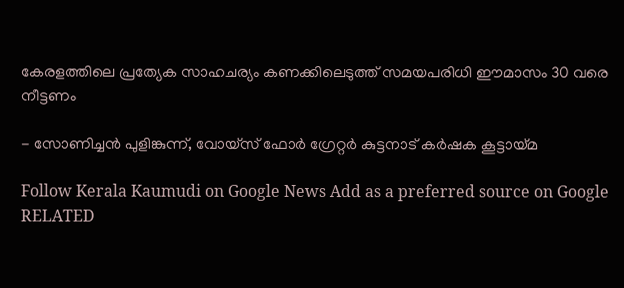കേരളത്തിലെ പ്രത്യേക സാഹചര്യം കണക്കിലെടുത്ത് സമയപരിധി ഈമാസം 30 വരെ നീട്ടണം

- സോണിച്ചൻ പുളിങ്കുന്ന്, വോയ്സ് ഫോർ ഗ്രേറ്റർ കുട്ടനാട് കർഷക കൂട്ടായ്മ

Follow Kerala Kaumudi on Google News Add as a preferred source on Google
RELATED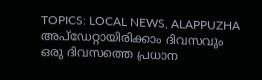TOPICS: LOCAL NEWS, ALAPPUZHA
അപ്ഡേറ്റായിരിക്കാം ദിവസവും
ഒരു ദിവസത്തെ പ്രധാന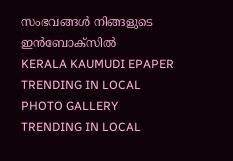സംഭവങ്ങൾ നിങ്ങളുടെ ഇൻബോക്സിൽ
KERALA KAUMUDI EPAPER
TRENDING IN LOCAL
PHOTO GALLERY
TRENDING IN LOCAL